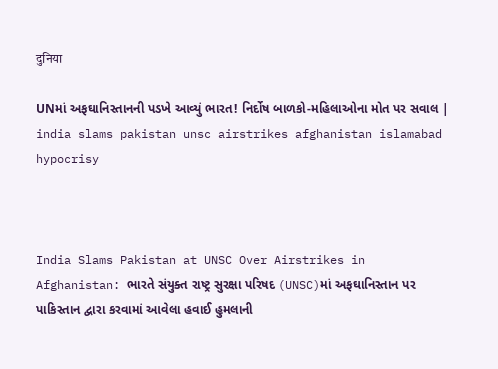दुनिया

UNમાં અફઘાનિસ્તાનની પડખે આવ્યું ભારત! નિર્દોષ બાળકો-મહિલાઓના મોત પર સવાલ | india slams pakistan unsc airstrikes afghanistan islamabad hypocrisy



India Slams Pakistan at UNSC Over Airstrikes in Afghanistan: ભારતે સંયુક્ત રાષ્ટ્ર સુરક્ષા પરિષદ (UNSC)માં અફઘાનિસ્તાન પર પાકિસ્તાન દ્વારા કરવામાં આવેલા હવાઈ હુમલાની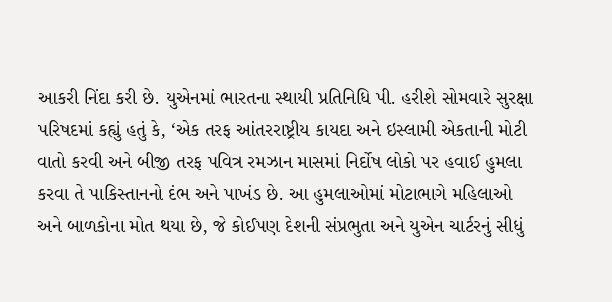આકરી નિંદા કરી છે. યુએનમાં ભારતના સ્થાયી પ્રતિનિધિ પી. હરીશે સોમવારે સુરક્ષા પરિષદમાં કહ્યું હતું કે, ‘એક તરફ આંતરરાષ્ટ્રીય કાયદા અને ઇસ્લામી એકતાની મોટી વાતો કરવી અને બીજી તરફ પવિત્ર રમઝાન માસમાં નિર્દોષ લોકો પર હવાઈ હુમલા કરવા તે પાકિસ્તાનનો દંભ અને પાખંડ છે. આ હુમલાઓમાં મોટાભાગે મહિલાઓ અને બાળકોના મોત થયા છે, જે કોઈપણ દેશની સંપ્રભુતા અને યુએન ચાર્ટરનું સીધું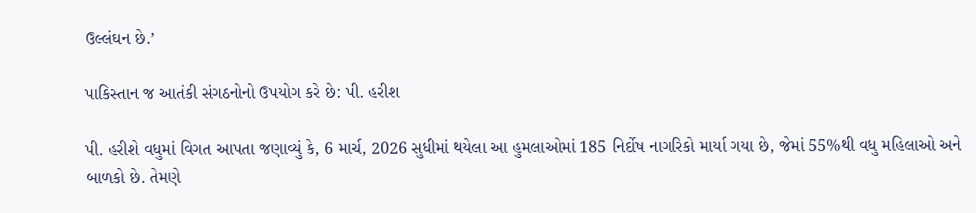ઉલ્લંઘન છે.’

પાકિસ્તાન જ આતંકી સંગઠનોનો ઉપયોગ કરે છે: પી. હરીશ

પી. હરીશે વધુમાં વિગત આપતા જણાવ્યું કે, 6 માર્ચ, 2026 સુધીમાં થયેલા આ હુમલાઓમાં 185 નિર્દોષ નાગરિકો માર્યા ગયા છે, જેમાં 55%થી વધુ મહિલાઓ અને બાળકો છે. તેમણે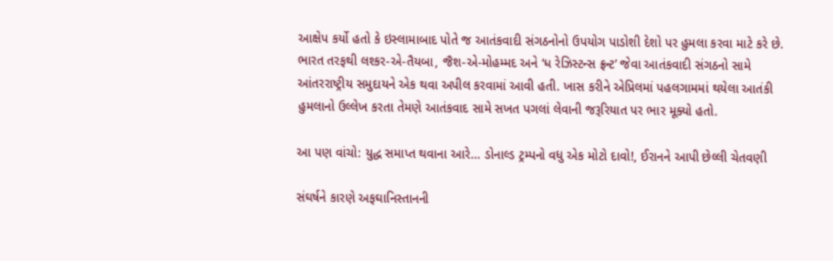આક્ષેપ કર્યો હતો કે ઇસ્લામાબાદ પોતે જ આતંકવાદી સંગઠનોનો ઉપયોગ પાડોશી દેશો પર હુમલા કરવા માટે કરે છે. ભારત તરફથી લશ્કર-એ-તૈયબા, જૈશ-એ-મોહમ્મદ અને ‘ધ રેઝિસ્ટન્સ ફ્રન્ટ’ જેવા આતંકવાદી સંગઠનો સામે આંતરરાષ્ટ્રીય સમુદાયને એક થવા અપીલ કરવામાં આવી હતી. ખાસ કરીને એપ્રિલમાં પહલગામમાં થયેલા આતંકી હુમલાનો ઉલ્લેખ કરતા તેમણે આતંકવાદ સામે સખત પગલાં લેવાની જરૂરિયાત પર ભાર મૂક્યો હતો.

આ પણ વાંચો: યુદ્ધ સમાપ્ત થવાના આરે… ડોનાલ્ડ ટ્રમ્પનો વધુ એક મોટો દાવો!, ઈરાનને આપી છેલ્લી ચેતવણી

સંઘર્ષને કારણે અફઘાનિસ્તાનની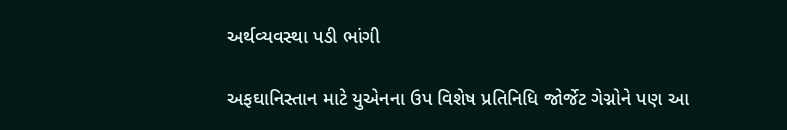અર્થવ્યવસ્થા પડી ભાંગી

અફઘાનિસ્તાન માટે યુએનના ઉપ વિશેષ પ્રતિનિધિ જોર્જેટ ગેગ્નોને પણ આ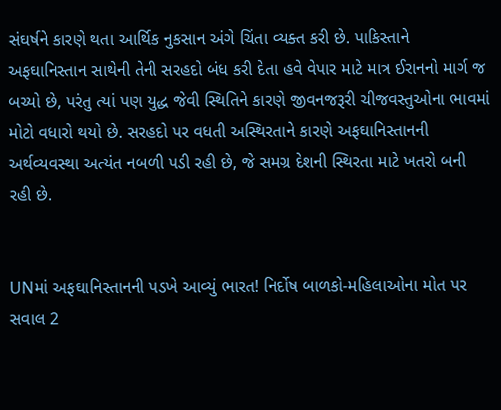સંઘર્ષને કારણે થતા આર્થિક નુકસાન અંગે ચિંતા વ્યક્ત કરી છે. પાકિસ્તાને અફઘાનિસ્તાન સાથેની તેની સરહદો બંધ કરી દેતા હવે વેપાર માટે માત્ર ઈરાનનો માર્ગ જ બચ્યો છે, પરંતુ ત્યાં પણ યુદ્ધ જેવી સ્થિતિને કારણે જીવનજરૂરી ચીજવસ્તુઓના ભાવમાં મોટો વધારો થયો છે. સરહદો પર વધતી અસ્થિરતાને કારણે અફઘાનિસ્તાનની અર્થવ્યવસ્થા અત્યંત નબળી પડી રહી છે, જે સમગ્ર દેશની સ્થિરતા માટે ખતરો બની રહી છે.


UNમાં અફઘાનિસ્તાનની પડખે આવ્યું ભારત! નિર્દોષ બાળકો-મહિલાઓના મોત પર સવાલ 2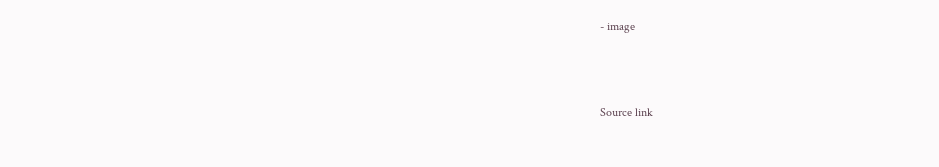- image



Source link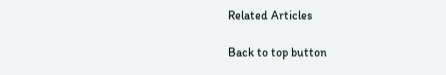Related Articles

Back to top button